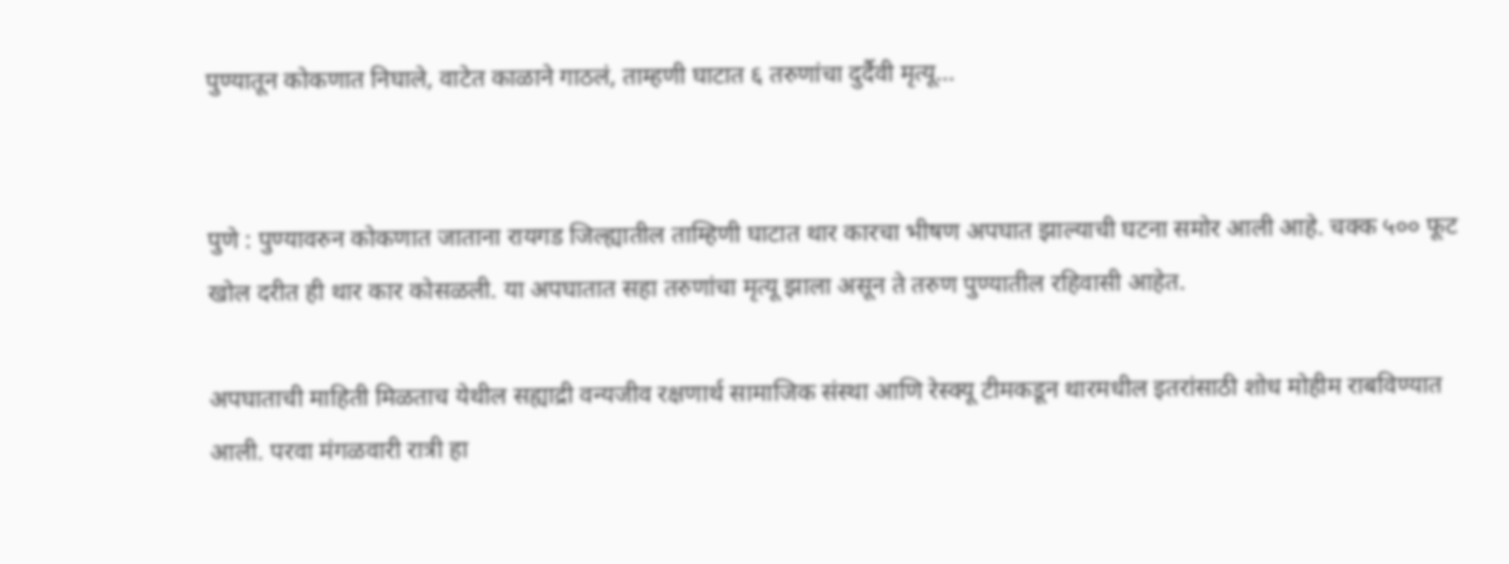पुण्यातून कोकणात निघाले, वाटेत काळाने गाठलं, ताम्हणी घाटात ६ तरुणांचा दुर्दैवी मृत्यू…


पुणे : पुण्यावरुन कोकणात जाताना रायगड जिल्ह्यातील ताम्हिणी घाटात थार कारचा भीषण अपघात झाल्याची घटना समोर आली आहे. चक्क ५०० फूट खोल दरीत ही थार कार कोसळली. या अपघातात सहा तरुणांचा मृत्यू झाला असून ते तरुण पुण्यातील रहिवासी आहेत.

अपघाताची माहिती मिळताच येथील सह्याद्री वन्यजीव रक्षणार्थ सामाजिक संस्था आणि रेस्क्यू टीमकडून थारमधील इतरांसाठी शोध मोहीम राबविण्यात आली. परवा मंगळवारी रात्री हा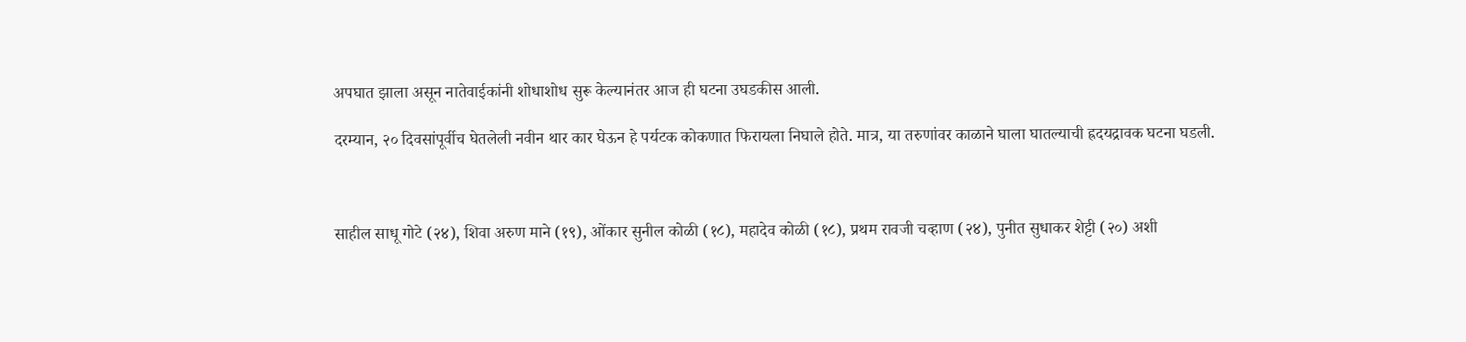अपघात झाला असून नातेवाईकांनी शोधाशोध सुरू केल्यानंतर आज ही घटना उघडकीस आली.

दरम्यान, २० दिवसांपूर्वीच घेतलेली नवीन थार कार घेऊन हे पर्यटक कोकणात फिरायला निघाले होते. मात्र, या तरुणांवर काळाने घाला घातल्याची ह्रदयद्रावक घटना घडली.



साहील साधू गोटे (२४), शिवा अरुण माने (१९), ओंकार सुनील कोळी (१८), महादेव कोळी (१८), प्रथम रावजी चव्हाण (२४), पुनीत सुधाकर शेट्टी (२०) अशी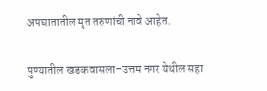अपघातातील मृत तरुणांची नावे आहेत.

पुण्यातील खडकवासला–उत्तम नगर येथील सहा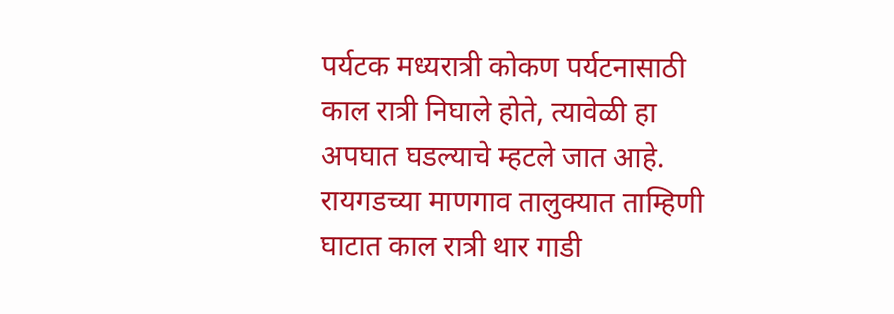पर्यटक मध्यरात्री कोकण पर्यटनासाठी काल रात्री निघाले होते, त्यावेळी हा अपघात घडल्याचे म्हटले जात आहे. रायगडच्या माणगाव तालुक्यात ताम्हिणी घाटात काल रात्री थार गाडी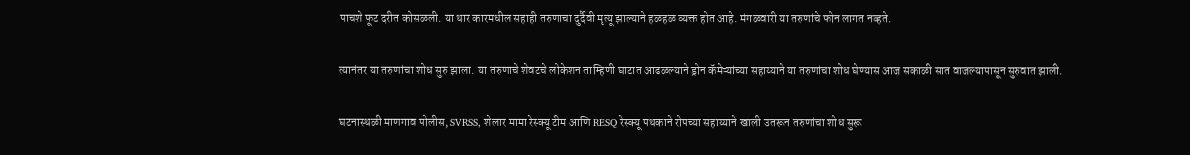पाचशे फूट दरीत कोसळली. या थार कारमधील सहाही तरुणाचा दुर्दैवी मृत्यू झाल्याने हळहळ व्यक्त होत आहे. मंगळवारी या तरुणांचे फोन लागत नव्हते.

त्यानंतर या तरुणांचा शोध सुरु झाला. या तरुणाचे शेवटचे लोकेशन ताम्हिणी घाटात आढळल्याने ड्रोन कॅमेऱ्यांच्या सहाय्याने या तरुणांचा शोध घेण्यास आज सकाळी सात वाजल्यापासून सुरुवात झाली.

घटनास्थळी माणगाव पोलीस, SVRSS, शेलार मामा रेस्क्यू टीम आणि RESQ रेस्क्यू पथकाने रोपच्या सहाय्याने खाली उतरून तरुणांचा शोध सुरू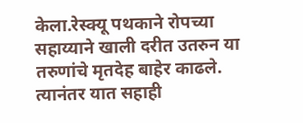केला.रेस्क्यू पथकाने रोपच्या सहाय्याने खाली दरीत उतरुन या तरुणांचे मृतदेह बाहेर काढले. त्यानंतर यात सहाही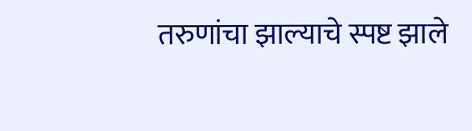तरुणांचा झाल्याचे स्पष्ट झाले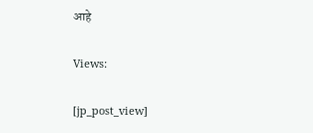आहे

Views:

[jp_post_view]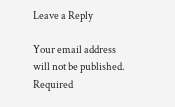Leave a Reply

Your email address will not be published. Required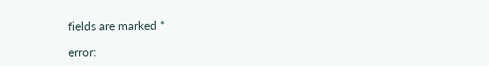fields are marked *

error: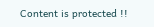Content is protected !!